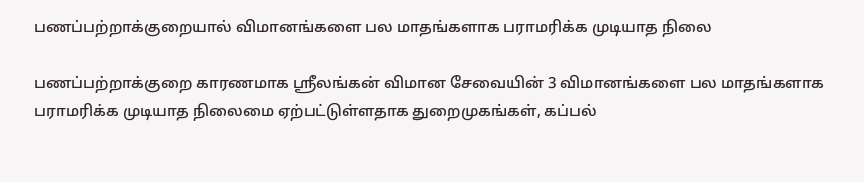பணப்பற்றாக்குறையால் விமானங்களை பல மாதங்களாக பராமரிக்க முடியாத நிலை

பணப்பற்றாக்குறை காரணமாக ஸ்ரீலங்கன் விமான சேவையின் 3 விமானங்களை பல மாதங்களாக பராமரிக்க முடியாத நிலைமை ஏற்பட்டுள்ளதாக துறைமுகங்கள், கப்பல்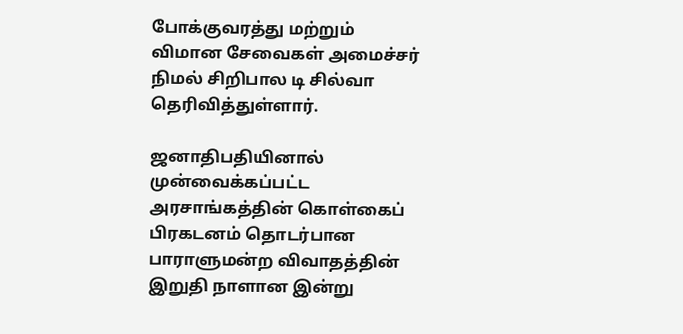போக்குவரத்து மற்றும் விமான சேவைகள் அமைச்சர் நிமல் சிறிபால டி சில்வா தெரிவித்துள்ளார்.

ஜனாதிபதியினால் முன்வைக்கப்பட்ட அரசாங்கத்தின் கொள்கைப் பிரகடனம் தொடர்பான பாராளுமன்ற விவாதத்தின் இறுதி நாளான இன்று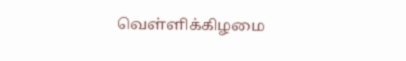வெள்ளிக்கிழமை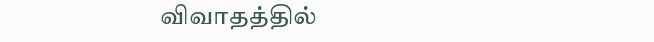விவாதத்தில்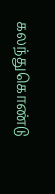கலந்துகொண்டு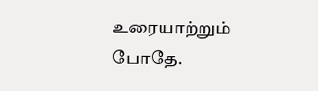உரையாற்றும் போதே.